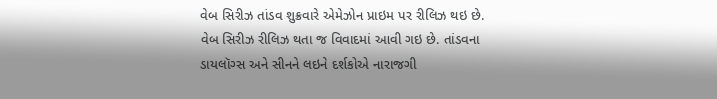વેબ સિરીઝ તાંડવ શુક્રવારે એમેઝોન પ્રાઇમ પર રીલિઝ થઇ છે. વેબ સિરીઝ રીલિઝ થતા જ વિવાદમાં આવી ગઇ છે. તાંડવના ડાયલૉગ્સ અને સીનને લઇને દર્શકોએ નારાજગી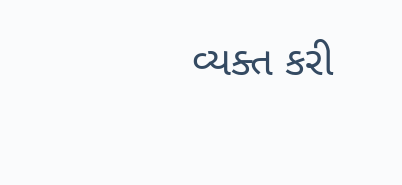વ્યક્ત કરી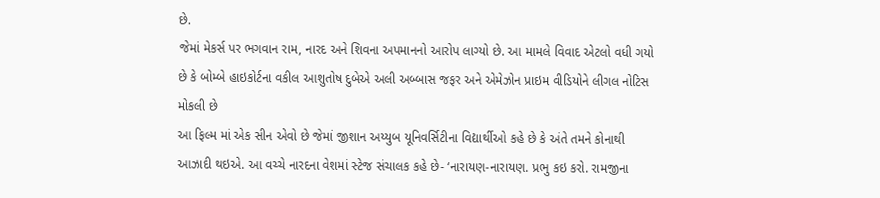છે.
જેમાં મેકર્સ પર ભગવાન રામ, નારદ અને શિવના અપમાનનો આરોપ લાગ્યો છે. આ મામલે વિવાદ એટલો વધી ગયો છે કે બોમ્બે હાઇકોર્ટના વકીલ આશુતોષ દુબેએ અલી અબ્બાસ જફર અને એમેઝોન પ્રાઇમ વીડિયોને લીગલ નોટિસ મોકલી છે
આ ફિલ્મ માં એક સીન એવો છે જેમાં જીશાન અય્યુબ યૂનિવર્સિટીના વિદ્યાર્થીઓ કહે છે કે અંતે તમને કોનાથી આઝાદી થઇએ. આ વચ્ચે નારદના વેશમાં સ્ટેજ સંચાલક કહે છે- ‘નારાયણ-નારાયણ. પ્રભુ કઇ કરો. રામજીના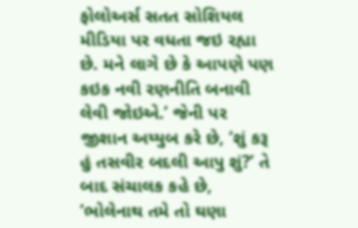ફોલોઅર્સ સતત સોશિયલ મીડિયા પર વધતા જઇ રહ્યા છે. મને લાગે છે કે આપણે પણ કઇક નવી રણનીતિ બનાવી લેવી જોઇએ.’ જેની પર જીશાન અય્યુબ કરે છે, ‘શું કરૂ હું તસવીર બદલી આપુ શું?’ તે બાદ સંચાલક કહે છે, ‘ભોલેનાથ તમે તો ઘણા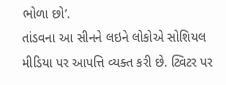ભોળા છો’.
તાંડવના આ સીનને લઇને લોકોએ સોશિયલ મીડિયા પર આપત્તિ વ્યક્ત કરી છે. ટ્વિટર પર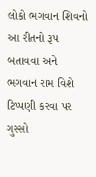લોકો ભગવાન શિવનો આ રીતનો રૂપ બતાવવા અને ભગવાન રામ વિશે ટિપ્પણી કરવા પર ગુસ્સો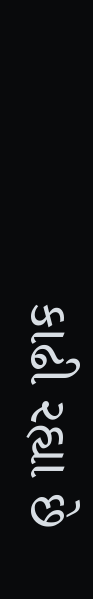કાઢી રહ્યા છે